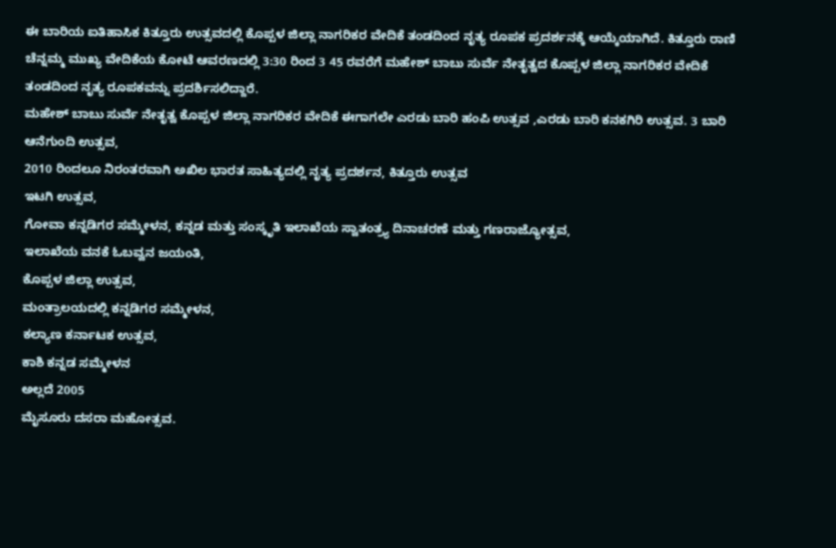ಈ ಬಾರಿಯ ಐತಿಹಾಸಿಕ ಕಿತ್ತೂರು ಉತ್ಸವದಲ್ಲಿ ಕೊಪ್ಪಳ ಜಿಲ್ಲಾ ನಾಗರಿಕರ ವೇದಿಕೆ ತಂಡದಿಂದ ನೃತ್ಯ ರೂಪಕ ಪ್ರದರ್ಶನಕ್ಕೆ ಆಯ್ಕೆಯಾಗಿದೆ. ಕಿತ್ತೂರು ರಾಣಿ ಚೆನ್ನಮ್ಮ ಮುಖ್ಯ ವೇದಿಕೆಯ ಕೋಟೆ ಆವರಣದಲ್ಲಿ 3:30 ರಿಂದ 3 45 ರವರೆಗೆ ಮಹೇಶ್ ಬಾಬು ಸುರ್ವೆ ನೇತೃತ್ವದ ಕೊಪ್ಪಳ ಜಿಲ್ಲಾ ನಾಗರಿಕರ ವೇದಿಕೆ ತಂಡದಿಂದ ನೃತ್ಯ ರೂಪಕವನ್ನು ಪ್ರದರ್ಶಿಸಲಿದ್ದಾರೆ.
ಮಹೇಶ್ ಬಾಬು ಸುರ್ವೆ ನೇತೃತ್ವ ಕೊಪ್ಪಳ ಜಿಲ್ಲಾ ನಾಗರಿಕರ ವೇದಿಕೆ ಈಗಾಗಲೇ ಎರಡು ಬಾರಿ ಹಂಪಿ ಉತ್ಸವ ,ಎರಡು ಬಾರಿ ಕನಕಗಿರಿ ಉತ್ಸವ. 3 ಬಾರಿ ಆನೆಗುಂದಿ ಉತ್ಸವ,
2010 ರಿಂದಲೂ ನಿರಂತರವಾಗಿ ಅಖಿಲ ಭಾರತ ಸಾಹಿತ್ಯದಲ್ಲಿ ನೃತ್ಯ ಪ್ರದರ್ಶನ, ಕಿತ್ತೂರು ಉತ್ಸವ
ಇಟಗಿ ಉತ್ಸವ,
ಗೋವಾ ಕನ್ನಡಿಗರ ಸಮ್ಮೇಳನ, ಕನ್ನಡ ಮತ್ತು ಸಂಸ್ಕೃತಿ ಇಲಾಖೆಯ ಸ್ವಾತಂತ್ರ್ಯ ದಿನಾಚರಣೆ ಮತ್ತು ಗಣರಾಜ್ಯೋತ್ಸವ,
ಇಲಾಖೆಯ ವನಕೆ ಓಬವ್ವನ ಜಯಂತಿ,
ಕೊಪ್ಪಳ ಜಿಲ್ಲಾ ಉತ್ಸವ,
ಮಂತ್ರಾಲಯದಲ್ಲಿ ಕನ್ನಡಿಗರ ಸಮ್ಮೇಳನ,
ಕಲ್ಯಾಣ ಕರ್ನಾಟಕ ಉತ್ಸವ,
ಕಾಶಿ ಕನ್ನಡ ಸಮ್ಮೇಳನ
ಅಲ್ಲದೆ 2005
ಮೈಸೂರು ದಸರಾ ಮಹೋತ್ಸವ.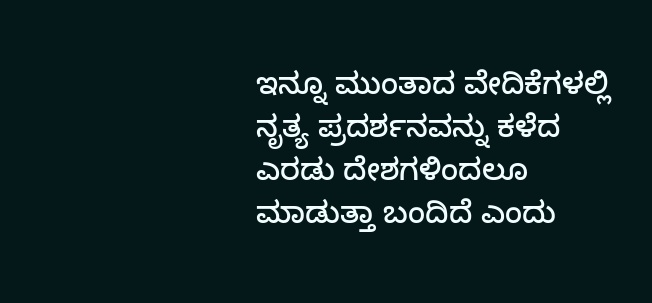ಇನ್ನೂ ಮುಂತಾದ ವೇದಿಕೆಗಳಲ್ಲಿ ನೃತ್ಯ ಪ್ರದರ್ಶನವನ್ನು ಕಳೆದ ಎರಡು ದೇಶಗಳಿಂದಲೂ ಮಾಡುತ್ತಾ ಬಂದಿದೆ ಎಂದು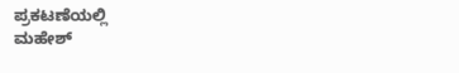ಪ್ರಕಟಣೆಯಲ್ಲಿ
ಮಹೇಶ್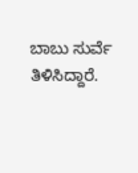ಬಾಬು ಸುರ್ವೆ ತಿಳಿಸಿದ್ದಾರೆ.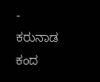- ಕರುನಾಡ ಕಂದ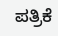ಪತ್ರಿಕೆ